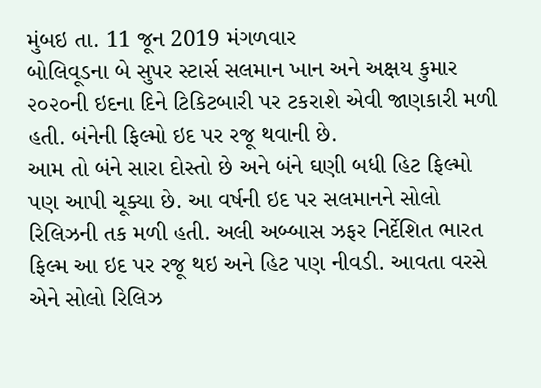મુંબઇ તા. 11 જૂન 2019 મંગળવાર
બોલિવૂડના બે સુપર સ્ટાર્સ સલમાન ખાન અને અક્ષય કુમાર ૨૦૨૦ની ઇદના દિને ટિકિટબારી પર ટકરાશે એવી જાણકારી મળી હતી. બંનેની ફિલ્મો ઇદ પર રજૂ થવાની છે.
આમ તો બંને સારા દોસ્તો છે અને બંને ઘણી બધી હિટ ફિલ્મો પણ આપી ચૂક્યા છે. આ વર્ષની ઇદ પર સલમાનને સોલો રિલિઝની તક મળી હતી. અલી અબ્બાસ ઝફર નિર્દેશિત ભારત ફિલ્મ આ ઇદ પર રજૂ થઇ અને હિટ પણ નીવડી. આવતા વરસે એને સોલો રિલિઝ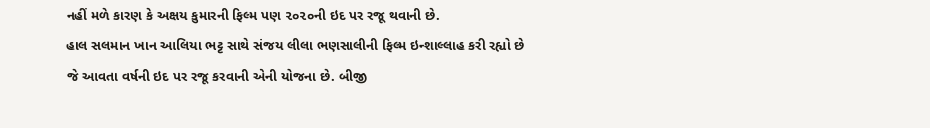નહીં મળે કારણ કે અક્ષય કુમારની ફિલ્મ પણ ૨૦૨૦ની ઇદ પર રજૂ થવાની છે.
હાલ સલમાન ખાન આલિયા ભટ્ટ સાથે સંજય લીલા ભણસાલીની ફિલ્મ ઇન્શાલ્લાહ કરી રહ્યો છે જે આવતા વર્ષની ઇદ પર રજૂ કરવાની એની યોજના છે. બીજી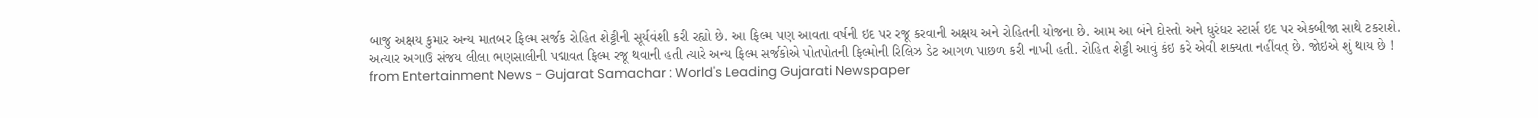બાજુ અક્ષય કુમાર અન્ય માતબર ફિલ્મ સર્જક રોહિત શેટ્ટીની સૂર્યવંશી કરી રહ્યો છે. આ ફિલ્મ પણ આવતા વર્ષની ઇદ પર રજૂ કરવાની અક્ષય અને રોહિતની યોજના છે. આમ આ બંને દોસ્તો અને ધુરંધર સ્ટાર્સ ઇદ પર એકબીજા સાથે ટકરાશે.
અત્યાર અગાઉ સંજય લીલા ભણસાલીની પદ્માવત ફિલ્મ રજૂ થવાની હતી ત્યારે અન્ય ફિલ્મ સર્જકોએ પોતપોતની ફિલ્મોની રિલિઝ ડેટ આગળ પાછળ કરી નાખી હતી. રોહિત શેટ્ટી આવું કંઇ કરે એવી શક્યતા નહીંવત્ છે. જોઇએ શું થાય છે !
from Entertainment News - Gujarat Samachar : World's Leading Gujarati Newspaper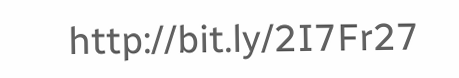http://bit.ly/2I7Fr27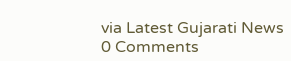via Latest Gujarati News
0 Comments